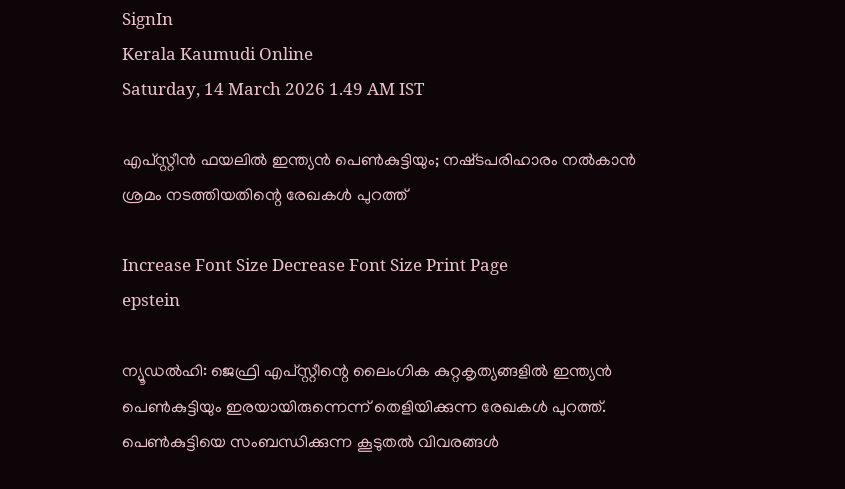SignIn
Kerala Kaumudi Online
Saturday, 14 March 2026 1.49 AM IST

എപ്‌സ്റ്റീൻ ഫയലിൽ ഇന്ത്യൻ പെൺകുട്ടിയും; നഷ്‌ടപരിഹാരം നൽകാൻ ശ്രമം നടത്തിയതിന്റെ രേഖകൾ പുറത്ത്

Increase Font Size Decrease Font Size Print Page
epstein

ന്യൂഡൽഹി: ജെഫ്രി എപ്‌സ്റ്റീന്റെ ലൈംഗിക കുറ്റകൃത്യങ്ങളിൽ ഇന്ത്യൻ പെൺകുട്ടിയും ഇരയായിരുന്നെന്ന് തെളിയിക്കുന്ന രേഖകൾ പുറത്ത്. പെൺകുട്ടിയെ സംബന്ധിക്കുന്ന കൂടുതൽ വിവരങ്ങൾ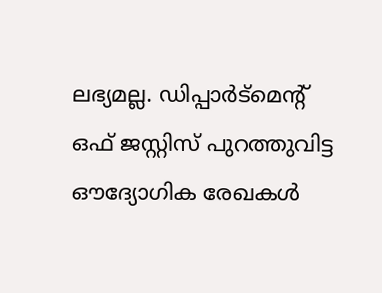ലഭ്യമല്ല. ഡിപ്പാർട്‌‌മെന്റ് ഒഫ് ജസ്റ്റിസ് പുറത്തുവിട്ട ഔദ്യോഗിക രേഖകൾ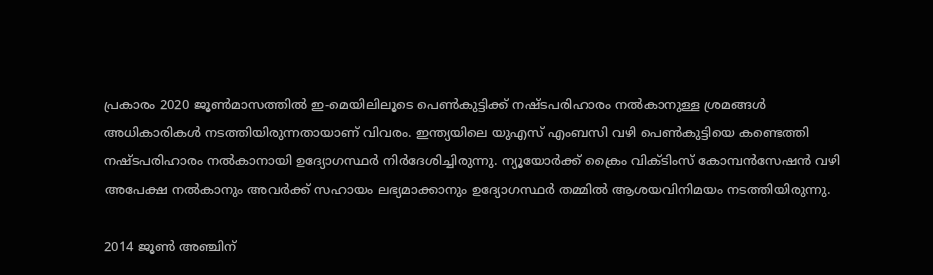പ്രകാരം 2020 ജൂൺമാസത്തിൽ ഇ-മെയിലിലൂടെ പെൺകുട്ടിക്ക്‌ നഷ്‌ടപരിഹാരം നൽകാനുള്ള ശ്രമങ്ങൾ അധികാരികൾ നടത്തിയിരുന്നതായാണ് വിവരം. ഇന്ത്യയിലെ യുഎസ് എംബസി വഴി പെൺകുട്ടിയെ കണ്ടെത്തി നഷ്‌ടപരിഹാരം നൽകാനായി ഉദ്യോഗസ്ഥർ നിർദേശിച്ചിരുന്നു. ന്യൂയോർക്ക് ക്രൈം വിക്‌ടിംസ് കോമ്പൻസേഷൻ വഴി അപേക്ഷ നൽകാനും അവർക്ക് സഹായം ലഭ്യമാക്കാനും ഉദ്യോഗസ്ഥർ തമ്മിൽ ആശയവിനിമയം നടത്തിയിരുന്നു.

2014 ജൂൺ അഞ്ചിന്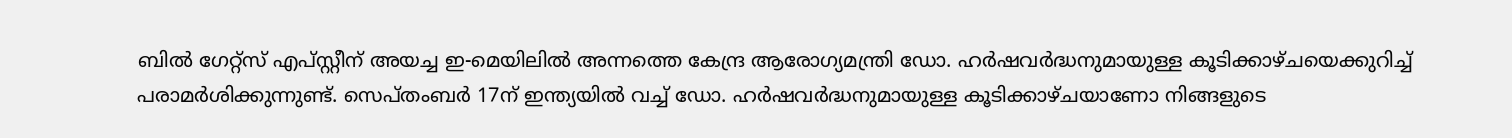ബിൽ ഗേറ്റ്സ് എപ്‌സ്റ്റീന് അയച്ച ഇ-മെയിലിൽ അന്നത്തെ കേന്ദ്ര ആരോഗ്യമന്ത്രി ഡോ. ഹർഷവർദ്ധനുമായുള്ള കൂടിക്കാഴ്‌ചയെക്കുറിച്ച് പരാമർശിക്കുന്നുണ്ട്. സെ‌പ്തംബർ 17ന് ഇന്ത്യയിൽ വച്ച് ഡോ. ഹർഷവർദ്ധനുമായുള്ള കൂടിക്കാഴ്‌ചയാണോ നിങ്ങളുടെ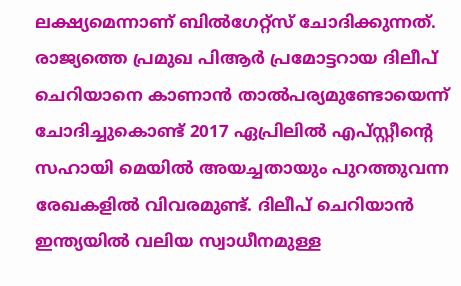ലക്ഷ്യമെന്നാണ് ബിൽഗേറ്റ്‌സ് ചോദിക്കുന്നത്. രാജ്യത്തെ പ്രമുഖ പിആർ പ്രമോട്ടറായ ദിലീപ് ചെറിയാനെ കാണാൻ താൽപര്യമുണ്ടോയെന്ന് ചോദിച്ചുകൊണ്ട് 2017 ഏപ്രിലിൽ എപ്‌സ്റ്റീന്റെ സഹായി മെയിൽ അയച്ചതായും പുറത്തുവന്ന രേഖകളിൽ വിവരമുണ്ട്. ദിലീപ് ചെറിയാൻ ഇന്ത്യയിൽ വലിയ സ്വാധീനമുള്ള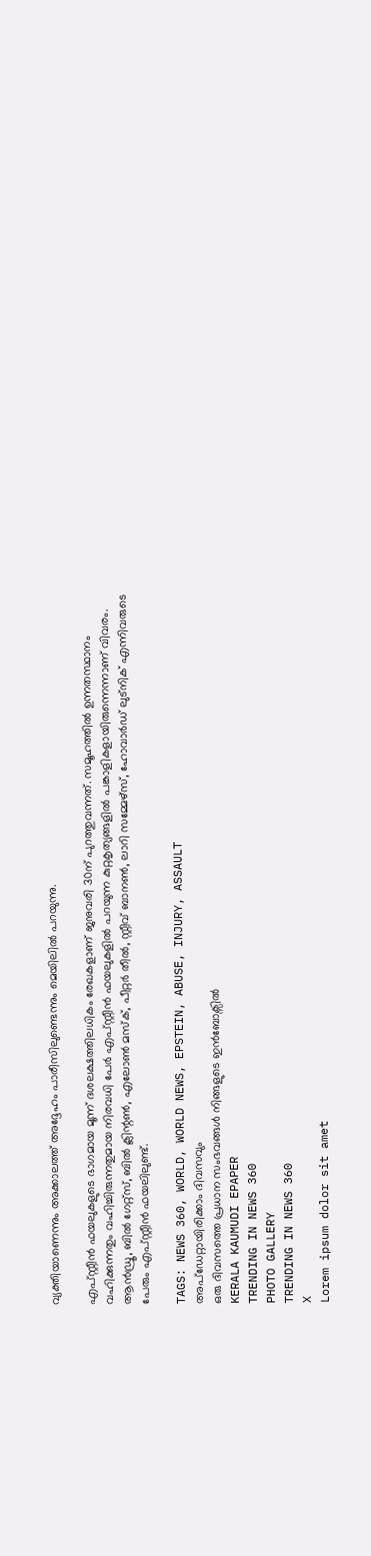വ്യക്തിയാണെന്നും അക്കാലത്ത് അദ്ദേഹം പാരീസിലുണ്ടെന്നും മെയിലിൽ പറയുന്നു.

എപ്സ്റ്റീൻ ഫയലുകളുടെ ഭാഗമായ മൂന്ന് ദശലക്ഷത്തിലധികം രേഖകളാണ് ജനുവരി 30ന് പുറത്തുവന്നത്. സമൂഹത്തിൽ ഉന്നതസ്ഥാനം വഹിക്കുന്നതും വഹിച്ചിരുന്നതുമായ നിരവധി പേർ എപ്‌സ്റ്റീൻ ഫയലുകളിൽ പറയുന്ന കുറ്റകൃത്യങ്ങളിൽ പങ്കാളികളായിരുന്നെന്നാണ് വിവരം. ആൻഡ്രൂ, ബിൽ ഗേറ്റ്സ്, ബിൽ ക്ലിന്റൺ, എലോൺ മസ്‌ക്, പീറ്റർ തീൽ, സ്റ്റീവ് ബാനൺ, ലാറി സമ്മേഴ്‌സ്, ഹോവാർഡ് ലുട്‌നിക് എന്നിവരുടെ പേരും എപ്‌സ്റ്റീൻ ഫയലിലുണ്ട്.

TAGS: NEWS 360, WORLD, WORLD NEWS, EPSTEIN, ABUSE, INJURY, ASSAULT
അപ്ഡേറ്റായിരിക്കാം ദിവസവും
ഒരു ദിവസത്തെ പ്രധാന സംഭവങ്ങൾ നിങ്ങളുടെ ഇൻബോക്സിൽ
KERALA KAUMUDI EPAPER
TRENDING IN NEWS 360
PHOTO GALLERY
TRENDING IN NEWS 360
X
Lorem ipsum dolor sit amet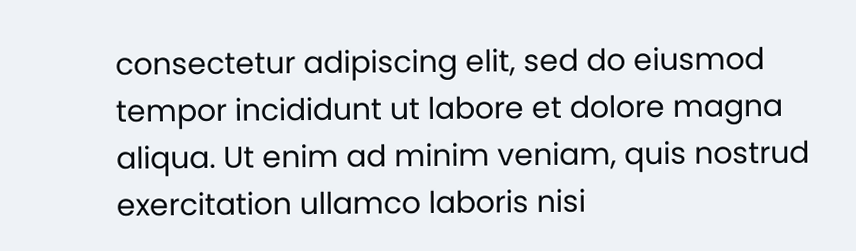consectetur adipiscing elit, sed do eiusmod tempor incididunt ut labore et dolore magna aliqua. Ut enim ad minim veniam, quis nostrud exercitation ullamco laboris nisi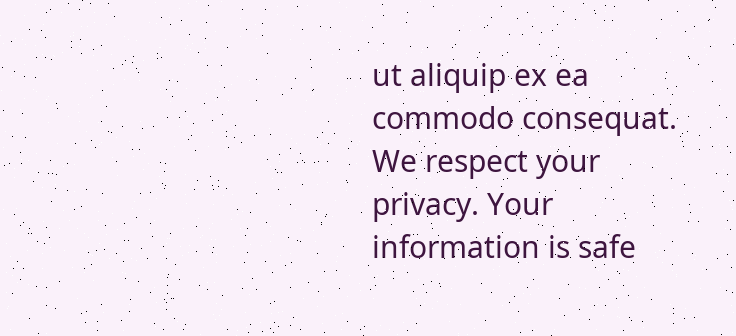ut aliquip ex ea commodo consequat.
We respect your privacy. Your information is safe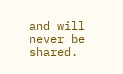and will never be shared.